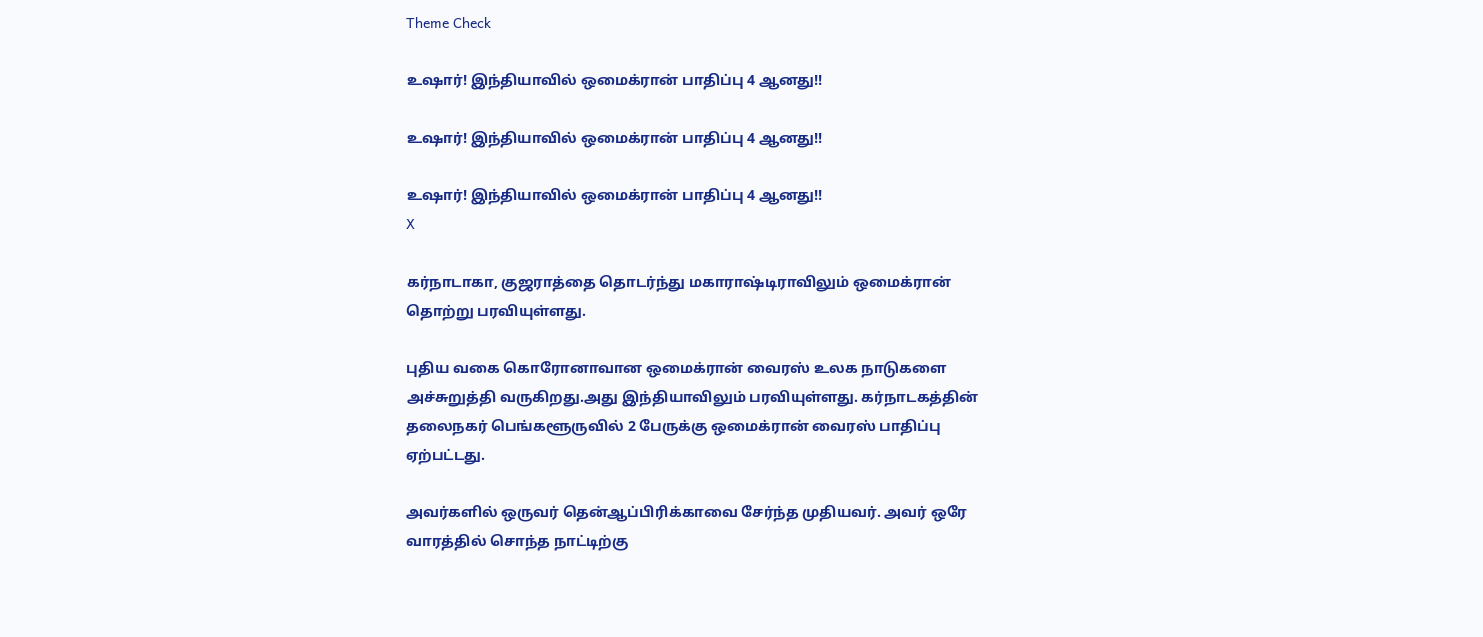Theme Check

உஷார்! இந்தியாவில் ஒமைக்ரான் பாதிப்பு 4 ஆனது!!

உஷார்! இந்தியாவில் ஒமைக்ரான் பாதிப்பு 4 ஆனது!!

உஷார்! இந்தியாவில் ஒமைக்ரான் பாதிப்பு 4 ஆனது!!
X

கர்நாடாகா, குஜராத்தை தொடர்ந்து மகாராஷ்டிராவிலும் ஒமைக்ரான் தொற்று பரவியுள்ளது.

புதிய வகை கொரோனாவான ஒமைக்ரான் வைரஸ் உலக நாடுகளை அச்சுறுத்தி வருகிறது.அது இந்தியாவிலும் பரவியுள்ளது. கர்நாடகத்தின் தலைநகர் பெங்களூருவில் 2 பேருக்கு ஒமைக்ரான் வைரஸ் பாதிப்பு ஏற்பட்டது.

அவர்களில் ஒருவர் தென்ஆப்பிரிக்காவை சேர்ந்த முதியவர். அவர் ஒரே வாரத்தில் சொந்த நாட்டிற்கு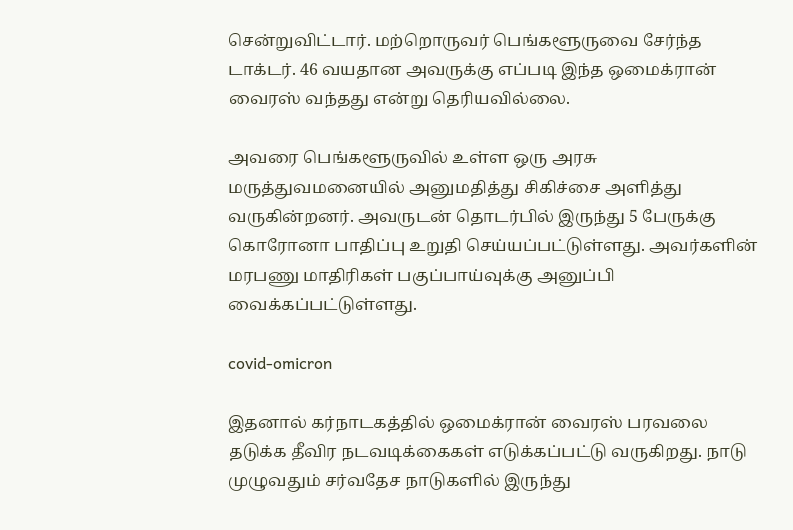சென்றுவிட்டார். மற்றொருவர் பெங்களூருவை சேர்ந்த டாக்டர். 46 வயதான அவருக்கு எப்படி இந்த ஒமைக்ரான் வைரஸ் வந்தது என்று தெரியவில்லை.

அவரை பெங்களூருவில் உள்ள ஒரு அரசு மருத்துவமனையில் அனுமதித்து சிகிச்சை அளித்து வருகின்றனர். அவருடன் தொடர்பில் இருந்து 5 பேருக்கு கொரோனா பாதிப்பு உறுதி செய்யப்பட்டுள்ளது. அவர்களின் மரபணு மாதிரிகள் பகுப்பாய்வுக்கு அனுப்பி வைக்கப்பட்டுள்ளது.

covid-omicron

இதனால் கர்நாடகத்தில் ஒமைக்ரான் வைரஸ் பரவலை தடுக்க தீவிர நடவடிக்கைகள் எடுக்கப்பட்டு வருகிறது. நாடு முழுவதும் சர்வதேச நாடுகளில் இருந்து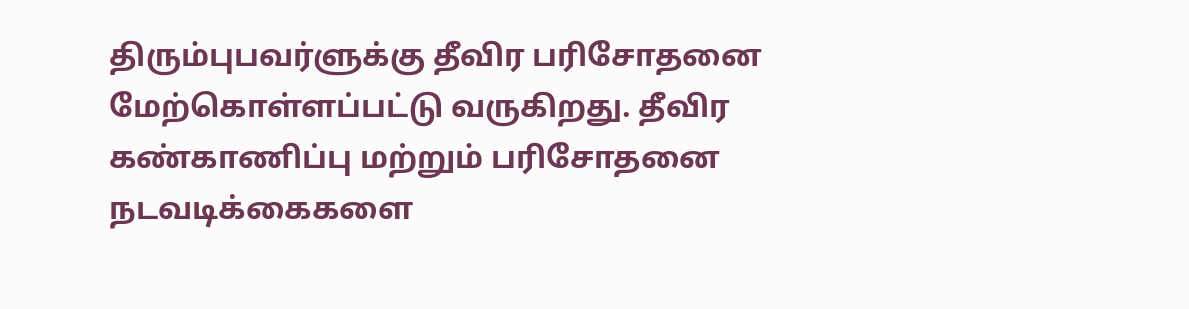திரும்புபவர்ளுக்கு தீவிர பரிசோதனை மேற்கொள்ளப்பட்டு வருகிறது. தீவிர கண்காணிப்பு மற்றும் பரிசோதனை நடவடிக்கைகளை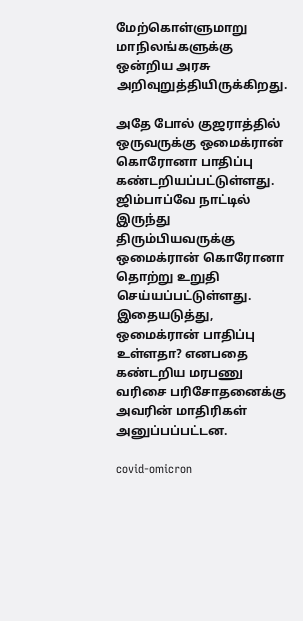மேற்கொள்ளுமாறு மாநிலங்களுக்கு ஒன்றிய அரசு அறிவுறுத்தியிருக்கிறது.

அதே போல் குஜராத்தில் ஒருவருக்கு ஒமைக்ரான் கொரோனா பாதிப்பு கண்டறியப்பட்டுள்ளது. ஜிம்பாப்வே நாட்டில் இருந்து திரும்பியவருக்கு ஒமைக்ரான் கொரோனா தொற்று உறுதி செய்யப்பட்டுள்ளது. இதையடுத்து, ஒமைக்ரான் பாதிப்பு உள்ளதா? எனபதை கண்டறிய மரபணு வரிசை பரிசோதனைக்கு அவரின் மாதிரிகள் அனுப்பப்பட்டன.

covid-omicron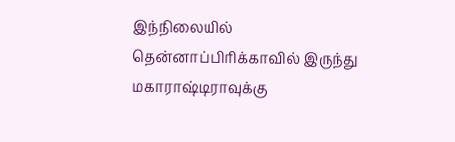இந்நிலையில் தென்னாப்பிரிக்காவில் இருந்து மகாராஷ்டிராவுக்கு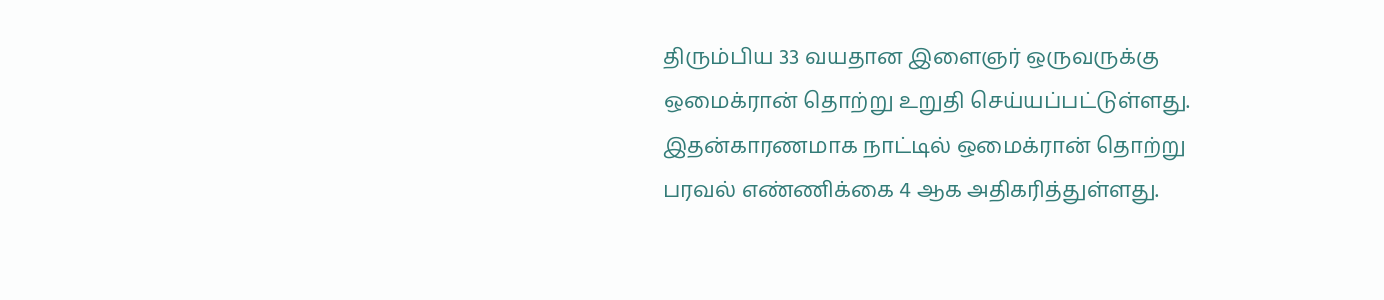திரும்பிய 33 வயதான இளைஞர் ஒருவருக்கு ஒமைக்ரான் தொற்று உறுதி செய்யப்பட்டுள்ளது. இதன்காரணமாக நாட்டில் ஒமைக்ரான் தொற்று பரவல் எண்ணிக்கை 4 ஆக அதிகரித்துள்ளது.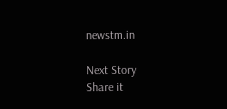newstm.in

Next Story
Share it